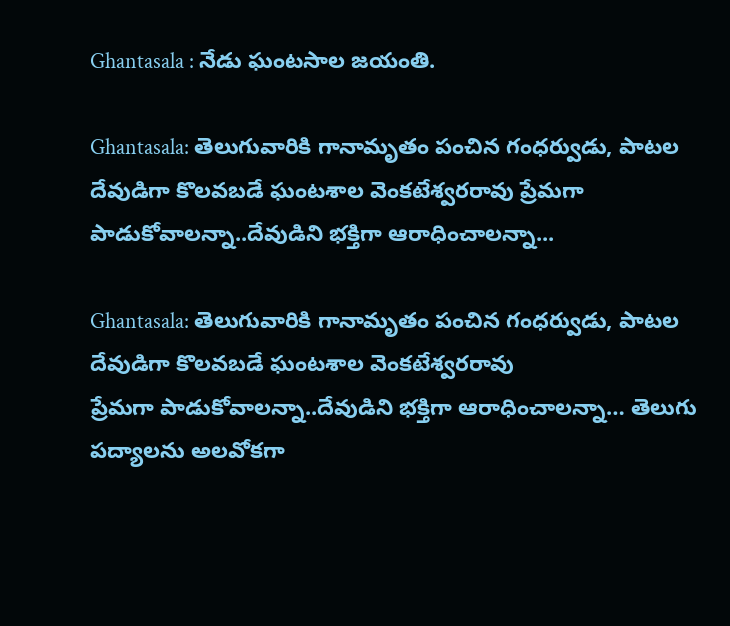Ghantasala : నేడు ఘంటసాల జయంతి.

Ghantasala: తెలుగువారికి గానామృతం పంచిన గంధ‌ర్వుడు, పాట‌ల దేవుడిగా కొల‌వ‌బ‌డే ఘంటశాల వెంకటేశ్వరరావు ప్రేమగా పాడుకోవాలన్నా..దేవుడిని భక్తిగా ఆరాధించాలన్నా...

Ghantasala: తెలుగువారికి గానామృతం పంచిన గంధ‌ర్వుడు, పాట‌ల దేవుడిగా కొల‌వ‌బ‌డే ఘంటశాల వెంకటేశ్వరరావు
ప్రేమగా పాడుకోవాలన్నా..దేవుడిని భక్తిగా ఆరాధించాలన్నా… తెలుగు పద్యాలను అలవోకగా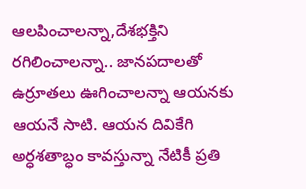ఆలపించాలన్నా,దేశభక్తిని రగిలించాలన్నా.. జానపదాలతో ఉర్రూతలు ఊగించాలన్నా ఆయ‌న‌కు ఆయ‌నే సాటి. ఆయ‌న దివికేగి అర్ధ‌శ‌తాబ్ధం కావ‌స్తున్నా నేటికీ ప్ర‌తి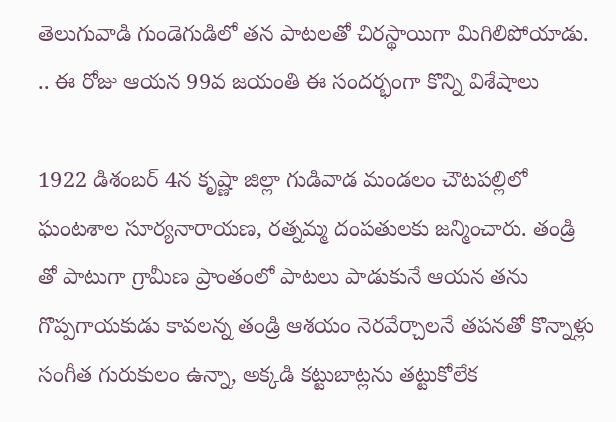తెలుగువాడి గుండెగుడిలో త‌న పాట‌ల‌తో చిర‌స్థాయిగా మిగిలిపోయాడు. .. ఈ రోజు ఆయన 99వ జయంతి ఈ సందర్భంగా కొన్ని విశేషాలు

1922 డిశంబర్‌ 4న కృష్ణా జిల్లా గుడివాడ మండలం చౌటపల్లిలో ఘంటశాల సూర్యనారాయణ, రత్నమ్మ దంపతులకు జన్మించారు. తండ్రి తో పాటుగా గ్రామీణ ప్రాంతంలో పాట‌లు పాడుకునే ఆయ‌న త‌ను గొప్ప‌గాయ‌కుడు కావ‌ల‌న్న‌ తండ్రి ఆశయం నెరవేర్చాలనే త‌ప‌న‌తో కొన్నాళ్లు సంగీత గురుకులం ఉన్నా, అక్కడి కట్టుబాట్లను తట్టుకోలేక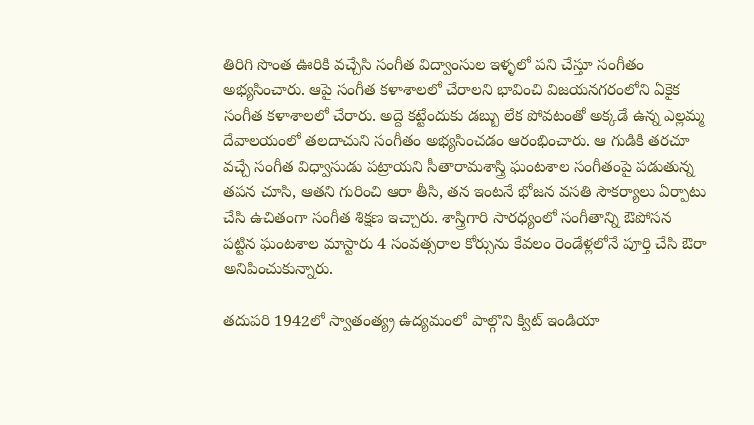తిరిగి సొంత ఊరికి వచ్చేసి సంగీత విద్వాంసుల ఇళ్ళలో పని చేస్తూ సంగీతం అభ్యసించారు. ఆపై సంగీత కళాశాలలో చేరాల‌ని భావించి విజ‌య‌న‌గ‌రంలోని ఏకైక సంగీత కళాశాలలో చేరారు. అద్దె కట్టేందుకు డబ్బు లేక పోవ‌టంతో అక్క‌డే ఉన్న ఎల్లమ్మ దేవాలయంలో తలదాచుని సంగీతం అభ్య‌సించడం ఆరంభించారు. ఆ గుడికి తరచూ వచ్చే సంగీత విధ్వాసుడు పట్రాయని సీతారామశాస్త్రి ఘంటశాల సంగీతంపై ప‌డుతున్న త‌ప‌న చూసి, ఆత‌ని గురించి ఆరా తీసి, తన ఇంటనే భోజ‌న వ‌స‌తి సౌక‌ర్యాలు ఏర్పాటు చేసి ఉచితంగా సంగీత శిక్షణ ఇచ్చారు. శాస్త్రిగారి సార‌ధ్యంలో సంగీతాన్ని ఔపోస‌న ప‌ట్టిన ఘంట‌శాల మాస్టారు 4 సంవ‌త్స‌రాల కోర్సును కేవ‌లం రెండేళ్ల‌లోనే పూర్తి చేసి ఔరా అనిపించుకున్నారు.

త‌దుప‌రి 1942లో స్వాతంత్య్ర ఉద్యమంలో పాల్గొని క్విట్‌ ఇండియా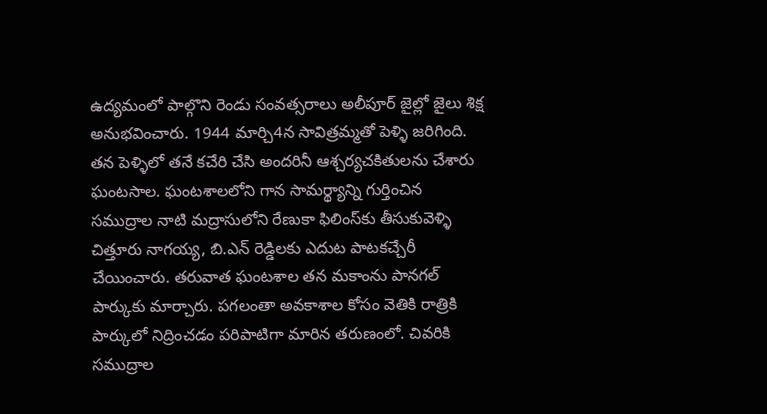ఉద్యమంలో పాల్గొని రెండు సంవత్సరాలు అలీపూర్‌ జైల్లో జైలు శిక్ష అనుభవించారు. 1944 మార్చి4న సావిత్రమ్మతో పెళ్ళి జరిగింది. తన పెళ్ళిలో తనే కచేరి చేసి అందరినీ ఆశ్చర్యచకితులను చేశారు ఘంటసాల. ఘంటశాలలోని గాన సామర్థ్యాన్ని గుర్తించిన సముద్రాల నాటి మద్రాసులోని రేణుకా ఫిలింస్‌కు తీసుకువెళ్ళి చిత్తూరు నాగయ్య, బి.ఎన్‌ రెడ్డిలకు ఎదుట పాటకచ్చేరీ చేయించారు. తరువాత ఘంటశాల తన మకాంను పానగల్‌ పార్కుకు మార్చారు. పగలంతా అవకాశాల కోసం వెతికి రాత్రికి పార్కులో నిద్రించడం ప‌రిపాటిగా మారిన త‌రుణంలో. చివరికి సముద్రాల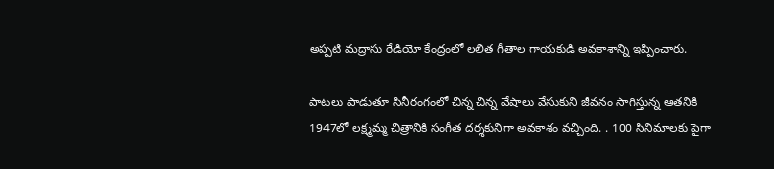అప్పటి మద్రాసు రేడియో కేంద్రంలో లలిత గీతాల గాయకుడి అవకాశాన్ని ఇప్పించారు.

పాటలు పాడుతూ సినీరంగంలో చిన్న చిన్న వేషాలు వేసుకుని జీవ‌నం సాగిస్తున్న ఆత‌నికి 1947లో లక్ష్మమ్మ చిత్రానికి సంగీత దర్శకునిగా అవ‌కాశం వ‌చ్చింది. . 100 సినిమాలకు పైగా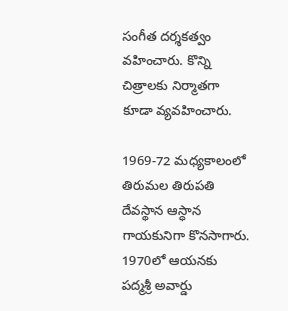సంగీత దర్శకత్వం వహించారు. కొన్ని చిత్రాలకు నిర్మాతగా కూడా వ్యవహించారు.

1969-72 మధ్యకాలంలో తిరుమల తిరుపతి దేవస్థాన ఆస్ధాన గాయకునిగా కొనసాగారు. 1970లో ఆయనకు పద్మశ్రీ అవార్డు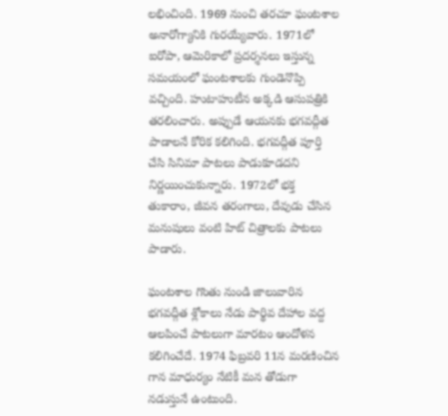లభించింది. 1969 నుంచి తరచూ ఘంటశాల అనారోగ్యానికి గురయ్యేవారు. 1971లో ఐరోపా, ఆమెరికాలో ప్రదర్శనలు ఇస్తున్న సమయంలో ఘంటశాలకు గుండెనొప్పి వచ్చింది. హుటాహుటీన అక్కడి ఆసుపత్రికి తరలించారు. అప్పుడే ఆయనకు భగవద్గీత పాడాలనే కోరిక కలిగింది. భగవద్గీత పూర్తి చేసి సినిమా పాటలు పాడుకూడదని నిర్ణయించుకున్నారు. 1972లో భక్త తుకారాం, జీవన తరంగాలు, దేవుడు చేసిన మనుషులు వంటి హిట్‌ చిత్రాలకు పాటలు పాడారు.

ఘంటశాల గొంతు నుండి జాలువారిన భగవద్గీత శ్లోకాలు నేడు పార్థివ దేహాల వద్ద ఆలపించే పాటలుగా మార‌టం ఆందోళ‌న క‌లిగించేదే. 1974 ఫిబ్రవరి 11న మరణించిన గాన మాధుర్యం నేటికీ మ‌న తోడుగా న‌డుస్తునే ఉంటుంది.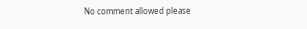No comment allowed please